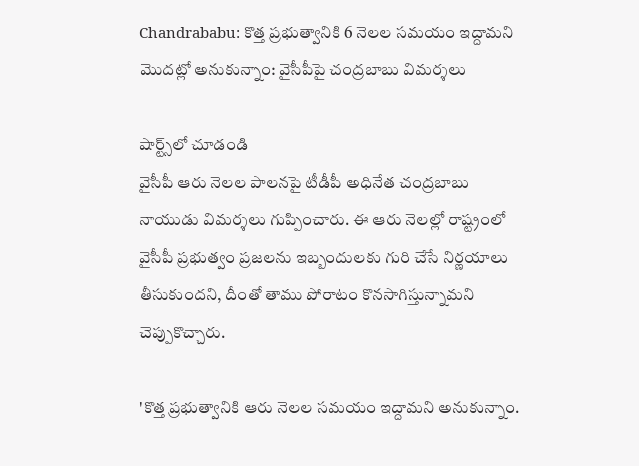Chandrababu: కొత్త ప్రభుత్వానికి 6 నెలల సమయం ఇద్దామని మొదట్లో అనుకున్నాం: వైసీపీపై చంద్రబాబు విమర్శలు

షార్ట్స్‌లో చూడండి
వైసీపీ ఆరు నెలల పాలనపై టీడీపీ అధినేత చంద్రబాబు నాయుడు విమర్శలు గుప్పించారు. ఈ ఆరు నెలల్లో రాష్ట్రంలో వైసీపీ ప్రభుత్వం ప్రజలను ఇబ్బందులకు గురి చేసే నిర్ణయాలు తీసుకుందని, దీంతో తాము పోరాటం కొనసాగిస్తున్నామని చెప్పుకొచ్చారు.

'కొత్త ప్రభుత్వానికి ఆరు నెలల సమయం ఇద్దామని అనుకున్నాం.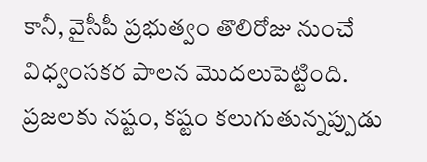కానీ, వైసీపీ ప్రభుత్వం తొలిరోజు నుంచే విధ్వంసకర పాలన మొదలుపెట్టింది. ప్రజలకు నష్టం, కష్టం కలుగుతున్నప్పుడు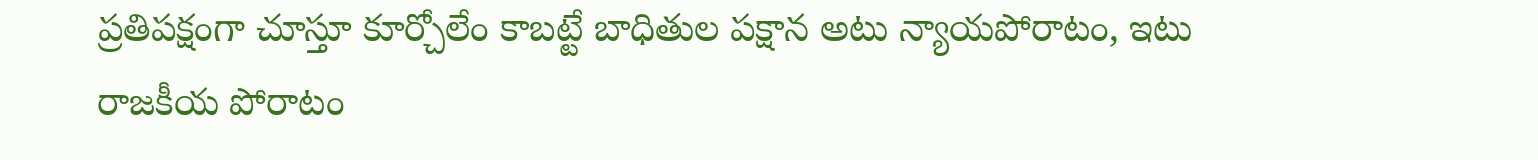ప్రతిపక్షంగా చూస్తూ కూర్చోలేం కాబట్టే బాధితుల పక్షాన అటు న్యాయపోరాటం, ఇటు రాజకీయ పోరాటం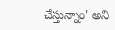చేస్తున్నాం' అని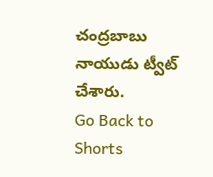చంద్రబాబు నాయుడు ట్వీట్ చేశారు.
Go Back to Shorts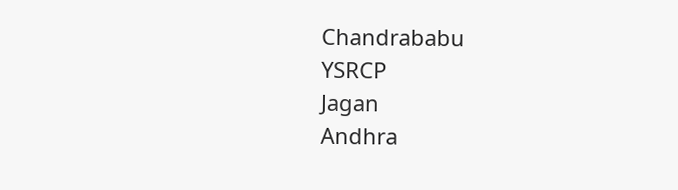Chandrababu
YSRCP
Jagan
Andhra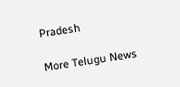Pradesh

More Telugu News